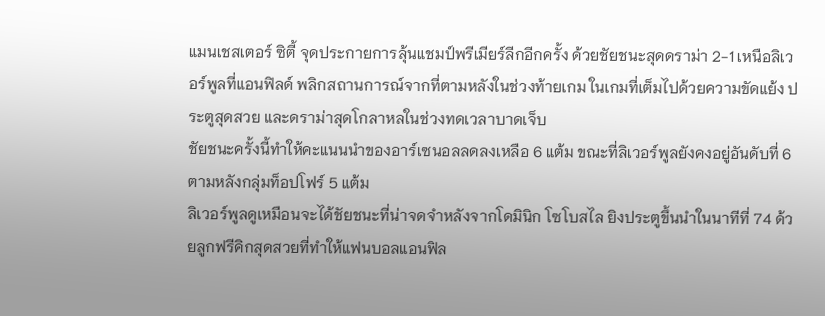แมนเชสเตอร์ ซิตี้ จุดประกายการลุ้นแชมป์พรีเมียร์ลีกอีกครั้ง ด้วยชัยชนะสุดดราม่า 2-1 เหนือลิเวอร์พูลที่แอนฟิลด์ พลิกสถานการณ์จากที่ตามหลังในช่วงท้ายเกม ในเกมที่เต็มไปด้วยความขัดแย้ง ประตูสุดสวย และดราม่าสุดโกลาหลในช่วงทดเวลาบาดเจ็บ
ชัยชนะครั้งนี้ทำให้คะแนนนำของอาร์เซนอลลดลงเหลือ 6 แต้ม ขณะที่ลิเวอร์พูลยังคงอยู่อันดับที่ 6 ตามหลังกลุ่มท็อปโฟร์ 5 แต้ม
ลิเวอร์พูลดูเหมือนจะได้ชัยชนะที่น่าจดจำหลังจากโดมินิก โซโบสไล ยิงประตูขึ้นนำในนาทีที่ 74 ด้วยลูกฟรีคิกสุดสวยที่ทำให้แฟนบอลแอนฟิล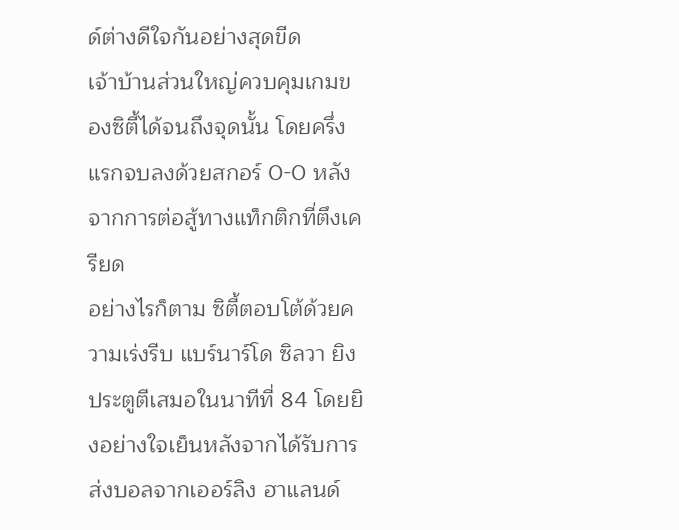ด์ต่างดีใจกันอย่างสุดขีด
เจ้าบ้านส่วนใหญ่ควบคุมเกมของซิตี้ได้จนถึงจุดนั้น โดยครึ่งแรกจบลงด้วยสกอร์ 0-0 หลังจากการต่อสู้ทางแท็กติกที่ตึงเครียด
อย่างไรก็ตาม ซิตี้ตอบโต้ด้วยความเร่งรีบ แบร์นาร์โด ซิลวา ยิงประตูตีเสมอในนาทีที่ 84 โดยยิงอย่างใจเย็นหลังจากได้รับการส่งบอลจากเออร์ลิง ฮาแลนด์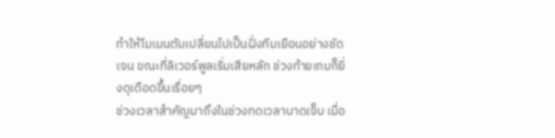ทำให้โมเมนตัมเปลี่ยนไปเป็นฝั่งทีมเยือนอย่างชัดเจน ขณะที่ลิเวอร์พูลเริ่มเสียหลัก ช่วงท้ายเกมก็ยิ่งดุเดือดขึ้นเรื่อยๆ
ช่วงเวลาสำคัญมาถึงในช่วงทดเวลาบาดเจ็บ เมื่อ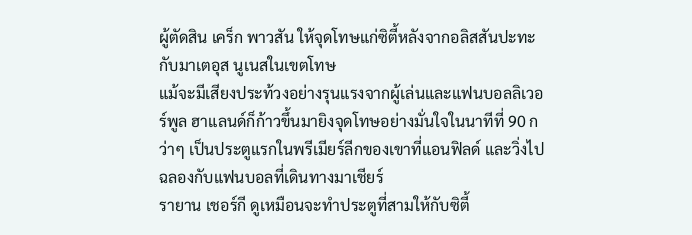ผู้ตัดสิน เคร็ก พาวสัน ให้จุดโทษแก่ซิตี้หลังจากอลิสสันปะทะกับมาเตอุส นูเนสในเขตโทษ
แม้จะมีเสียงประท้วงอย่างรุนแรงจากผู้เล่นและแฟนบอลลิเวอร์พูล ฮาแลนด์ก็ก้าวขึ้นมายิงจุดโทษอย่างมั่นใจในนาทีที่ 90 กว่าๆ เป็นประตูแรกในพรีเมียร์ลีกของเขาที่แอนฟิลด์ และวิ่งไปฉลองกับแฟนบอลที่เดินทางมาเชียร์
รายาน เชอร์กี ดูเหมือนจะทำประตูที่สามให้กับซิตี้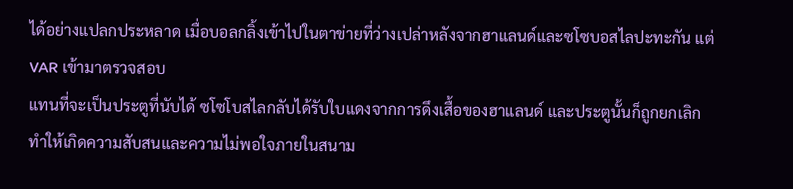ได้อย่างแปลกประหลาด เมื่อบอลกลิ้งเข้าไปในตาข่ายที่ว่างเปล่าหลังจากฮาแลนด์และซโซบอสไลปะทะกัน แต่ VAR เข้ามาตรวจสอบ
แทนที่จะเป็นประตูที่นับได้ ซโซโบสไลกลับได้รับใบแดงจากการดึงเสื้อของฮาแลนด์ และประตูนั้นก็ถูกยกเลิก ทำให้เกิดความสับสนและความไม่พอใจภายในสนาม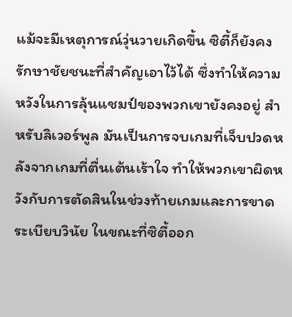แม้จะมีเหตุการณ์วุ่นวายเกิดขึ้น ซิตี้ก็ยังคงรักษาชัยชนะที่สำคัญเอาไว้ได้ ซึ่งทำให้ความหวังในการลุ้นแชมป์ของพวกเขายังคงอยู่ สำหรับลิเวอร์พูล มันเป็นการจบเกมที่เจ็บปวดหลังจากเกมที่ตื่นเต้นเร้าใจ ทำให้พวกเขาผิดหวังกับการตัดสินในช่วงท้ายเกมและการขาดระเบียบวินัย ในขณะที่ซิตี้ออก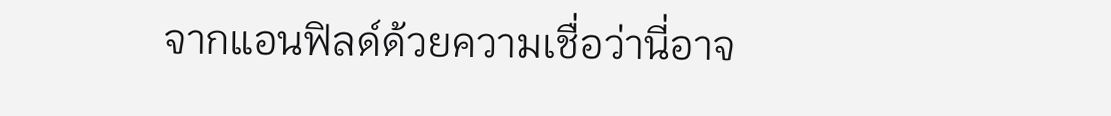จากแอนฟิลด์ด้วยความเชื่อว่านี่อาจ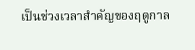เป็นช่วงเวลาสำคัญของฤดูกาล